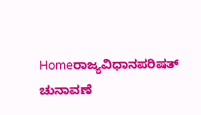Homeರಾಜ್ಯವಿಧಾನಪರಿಷತ್‌ ಚುನಾವಣೆ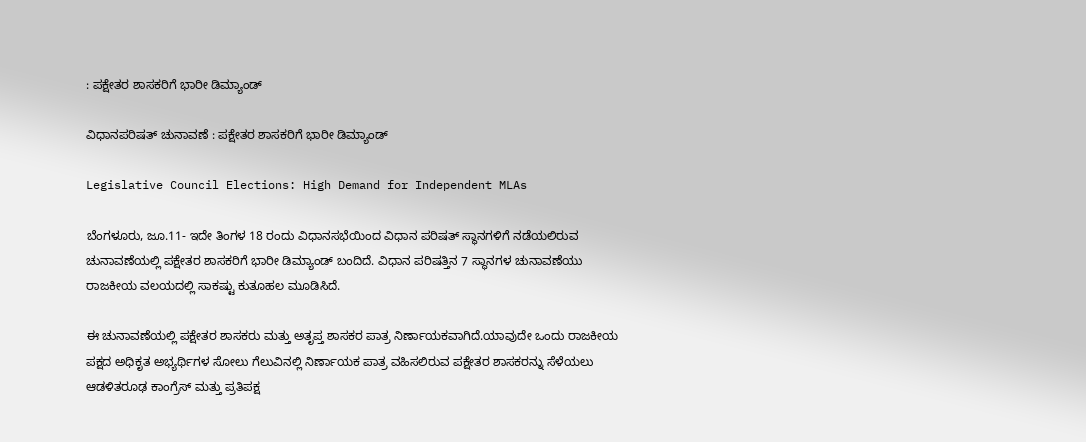: ಪಕ್ಷೇತರ ಶಾಸಕರಿಗೆ ಭಾರೀ ಡಿಮ್ಯಾಂಡ್‌

ವಿಧಾನಪರಿಷತ್‌ ಚುನಾವಣೆ : ಪಕ್ಷೇತರ ಶಾಸಕರಿಗೆ ಭಾರೀ ಡಿಮ್ಯಾಂಡ್‌

Legislative Council Elections: High Demand for Independent MLAs

ಬೆಂಗಳೂರು, ಜೂ.11- ಇದೇ ತಿಂಗಳ 18 ರಂದು ವಿಧಾನಸಭೆಯಿಂದ ವಿಧಾನ ಪರಿಷತ್‌ ಸ್ಥಾನಗಳಿಗೆ ನಡೆಯಲಿರುವ ಚುನಾವಣೆಯಲ್ಲಿ ಪಕ್ಷೇತರ ಶಾಸಕರಿಗೆ ಭಾರೀ ಡಿಮ್ಯಾಂಡ್‌ ಬಂದಿದೆ. ವಿಧಾನ ಪರಿಷತ್ತಿನ 7 ಸ್ಥಾನಗಳ ಚುನಾವಣೆಯು ರಾಜಕೀಯ ವಲಯದಲ್ಲಿ ಸಾಕಷ್ಟು ಕುತೂಹಲ ಮೂಡಿಸಿದೆ.

ಈ ಚುನಾವಣೆಯಲ್ಲಿ ಪಕ್ಷೇತರ ಶಾಸಕರು ಮತ್ತು ಅತೃಪ್ತ ಶಾಸಕರ ಪಾತ್ರ ನಿರ್ಣಾಯಕವಾಗಿದೆ.ಯಾವುದೇ ಒಂದು ರಾಜಕೀಯ ಪಕ್ಷದ ಅಧಿಕೃತ ಅಭ್ಯರ್ಥಿಗಳ ಸೋಲು ಗೆಲುವಿನಲ್ಲಿ ನಿರ್ಣಾಯಕ ಪಾತ್ರ ವಹಿಸಲಿರುವ ಪಕ್ಷೇತರ ಶಾಸಕರನ್ನು ಸೆಳೆಯಲು ಆಡಳಿತರೂಢ ಕಾಂಗ್ರೆಸ್‌‍ ಮತ್ತು ಪ್ರತಿಪಕ್ಷ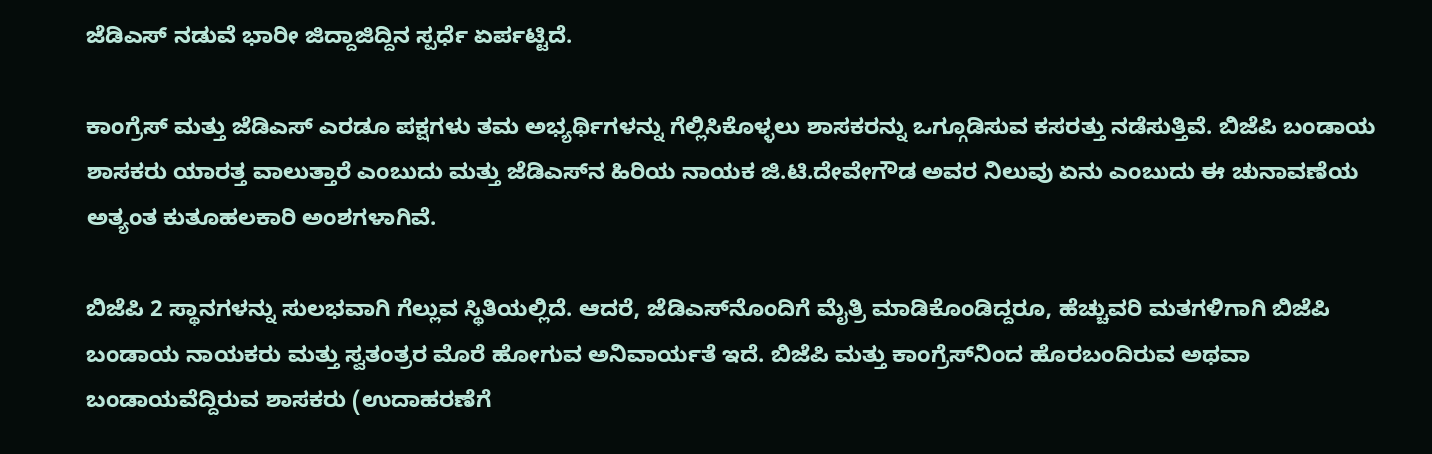ಜೆಡಿಎಸ್‌‍ ನಡುವೆ ಭಾರೀ ಜಿದ್ದಾಜಿದ್ದಿನ ಸ್ಪರ್ಧೆ ಏರ್ಪಟ್ಟಿದೆ.

ಕಾಂಗ್ರೆಸ್‌‍ ಮತ್ತು ಜೆಡಿಎಸ್‌‍ ಎರಡೂ ಪಕ್ಷಗಳು ತಮ ಅಭ್ಯರ್ಥಿಗಳನ್ನು ಗೆಲ್ಲಿಸಿಕೊಳ್ಳಲು ಶಾಸಕರನ್ನು ಒಗ್ಗೂಡಿಸುವ ಕಸರತ್ತು ನಡೆಸುತ್ತಿವೆ. ಬಿಜೆಪಿ ಬಂಡಾಯ ಶಾಸಕರು ಯಾರತ್ತ ವಾಲುತ್ತಾರೆ ಎಂಬುದು ಮತ್ತು ಜೆಡಿಎಸ್‌‍ನ ಹಿರಿಯ ನಾಯಕ ಜಿ.ಟಿ.ದೇವೇಗೌಡ ಅವರ ನಿಲುವು ಏನು ಎಂಬುದು ಈ ಚುನಾವಣೆಯ ಅತ್ಯಂತ ಕುತೂಹಲಕಾರಿ ಅಂಶಗಳಾಗಿವೆ.

ಬಿಜೆಪಿ 2 ಸ್ಥಾನಗಳನ್ನು ಸುಲಭವಾಗಿ ಗೆಲ್ಲುವ ಸ್ಥಿತಿಯಲ್ಲಿದೆ. ಆದರೆ, ಜೆಡಿಎಸ್‌‍ನೊಂದಿಗೆ ಮೈತ್ರಿ ಮಾಡಿಕೊಂಡಿದ್ದರೂ, ಹೆಚ್ಚುವರಿ ಮತಗಳಿಗಾಗಿ ಬಿಜೆಪಿ ಬಂಡಾಯ ನಾಯಕರು ಮತ್ತು ಸ್ವತಂತ್ರರ ಮೊರೆ ಹೋಗುವ ಅನಿವಾರ್ಯತೆ ಇದೆ. ಬಿಜೆಪಿ ಮತ್ತು ಕಾಂಗ್ರೆಸ್‌‍ನಿಂದ ಹೊರಬಂದಿರುವ ಅಥವಾ ಬಂಡಾಯವೆದ್ದಿರುವ ಶಾಸಕರು (ಉದಾಹರಣೆಗೆ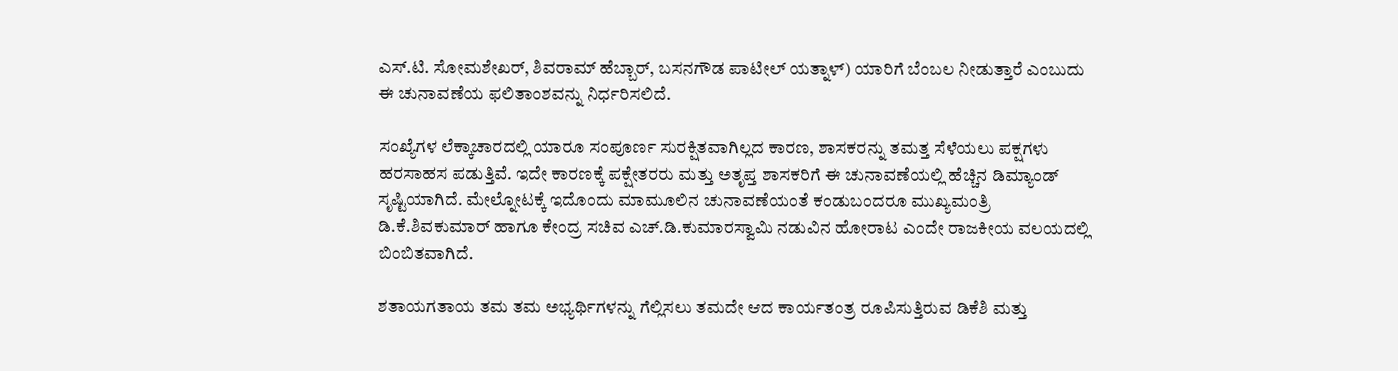ಎಸ್‌‍.ಟಿ. ಸೋಮಶೇಖರ್‌, ಶಿವರಾಮ್‌ ಹೆಬ್ಬಾರ್‌, ಬಸನಗೌಡ ಪಾಟೀಲ್‌ ಯತ್ನಾಳ್‌) ಯಾರಿಗೆ ಬೆಂಬಲ ನೀಡುತ್ತಾರೆ ಎಂಬುದು ಈ ಚುನಾವಣೆಯ ಫಲಿತಾಂಶವನ್ನು ನಿರ್ಧರಿಸಲಿದೆ.

ಸಂಖ್ಯೆಗಳ ಲೆಕ್ಕಾಚಾರದಲ್ಲಿ ಯಾರೂ ಸಂಪೂರ್ಣ ಸುರಕ್ಷಿತವಾಗಿಲ್ಲದ ಕಾರಣ, ಶಾಸಕರನ್ನು ತಮತ್ತ ಸೆಳೆಯಲು ಪಕ್ಷಗಳು ಹರಸಾಹಸ ಪಡುತ್ತಿವೆ. ಇದೇ ಕಾರಣಕ್ಕೆ ಪಕ್ಷೇತರರು ಮತ್ತು ಅತೃಪ್ತ ಶಾಸಕರಿಗೆ ಈ ಚುನಾವಣೆಯಲ್ಲಿ ಹೆಚ್ಚಿನ ಡಿಮ್ಯಾಂಡ್‌‍ ಸೃಷ್ಟಿಯಾಗಿದೆ. ಮೇಲ್ನೋಟಕ್ಕೆ ಇದೊಂದು ಮಾಮೂಲಿನ ಚುನಾವಣೆಯಂತೆ ಕಂಡುಬಂದರೂ ಮುಖ್ಯಮಂತ್ರಿ ಡಿ.ಕೆ.ಶಿವಕುಮಾರ್‌ ಹಾಗೂ ಕೇಂದ್ರ ಸಚಿವ ಎಚ್‌.ಡಿ.ಕುಮಾರಸ್ವಾಮಿ ನಡುವಿನ ಹೋರಾಟ ಎಂದೇ ರಾಜಕೀಯ ವಲಯದಲ್ಲಿ ಬಿಂಬಿತವಾಗಿದೆ.

ಶತಾಯಗತಾಯ ತಮ ತಮ ಅಭ್ಯರ್ಥಿಗಳನ್ನು ಗೆಲ್ಲಿಸಲು ತಮದೇ ಆದ ಕಾರ್ಯತಂತ್ರ ರೂಪಿಸುತ್ತಿರುವ ಡಿಕೆಶಿ ಮತ್ತು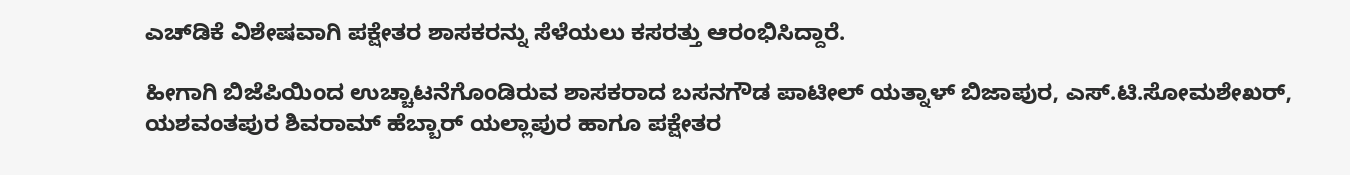ಎಚ್‌ಡಿಕೆ ವಿಶೇಷವಾಗಿ ಪಕ್ಷೇತರ ಶಾಸಕರನ್ನು ಸೆಳೆಯಲು ಕಸರತ್ತು ಆರಂಭಿಸಿದ್ದಾರೆ.

ಹೀಗಾಗಿ ಬಿಜೆಪಿಯಿಂದ ಉಚ್ಚಾಟನೆಗೊಂಡಿರುವ ಶಾಸಕರಾದ ಬಸನಗೌಡ ಪಾಟೀಲ್‌ ಯತ್ನಾಳ್‌ ಬಿಜಾಪುರ, ಎಸ್‌‍.ಟಿ.ಸೋಮಶೇಖರ್‌, ಯಶವಂತಪುರ ಶಿವರಾಮ್‌ ಹೆಬ್ಬಾರ್‌ ಯಲ್ಲಾಪುರ ಹಾಗೂ ಪಕ್ಷೇತರ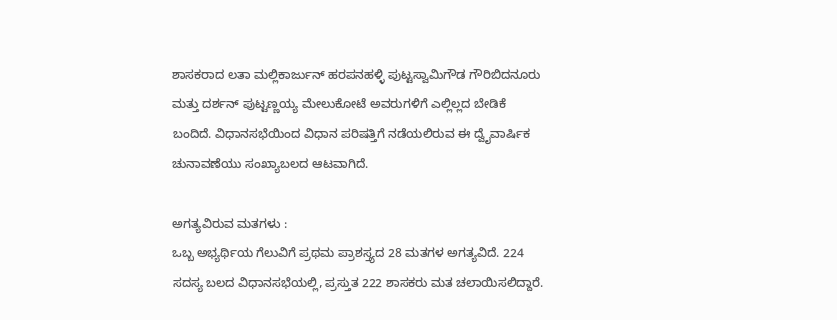ಶಾಸಕರಾದ ಲತಾ ಮಲ್ಲಿಕಾರ್ಜುನ್‌ ಹರಪನಹಳ್ಳಿ ಪುಟ್ಟಸ್ವಾಮಿಗೌಡ ಗೌರಿಬಿದನೂರು ಮತ್ತು ದರ್ಶನ್‌ ಪುಟ್ಟಣ್ಣಯ್ಯ ಮೇಲುಕೋಟೆ ಅವರುಗಳಿಗೆ ಎಲ್ಲಿಲ್ಲದ ಬೇಡಿಕೆ ಬಂದಿದೆ. ವಿಧಾನಸಭೆಯಿಂದ ವಿಧಾನ ಪರಿಷತ್ತಿಗೆ ನಡೆಯಲಿರುವ ಈ ದ್ವೈವಾರ್ಷಿಕ ಚುನಾವಣೆಯು ಸಂಖ್ಯಾಬಲದ ಆಟವಾಗಿದೆ.

ಅಗತ್ಯವಿರುವ ಮತಗಳು :
ಒಬ್ಬ ಅಭ್ಯರ್ಥಿಯ ಗೆಲುವಿಗೆ ಪ್ರಥಮ ಪ್ರಾಶಸ್ತ್ಯದ 28 ಮತಗಳ ಅಗತ್ಯವಿದೆ. 224 ಸದಸ್ಯ ಬಲದ ವಿಧಾನಸಭೆಯಲ್ಲಿ, ಪ್ರಸ್ತುತ 222 ಶಾಸಕರು ಮತ ಚಲಾಯಿಸಲಿದ್ದಾರೆ.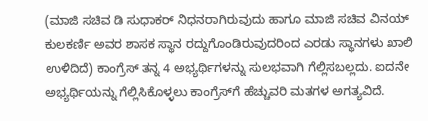(ಮಾಜಿ ಸಚಿವ ಡಿ ಸುಧಾಕರ್‌ ನಿಧನರಾಗಿರುವುದು ಹಾಗೂ ಮಾಜಿ ಸಚಿವ ವಿನಯ್‌ ಕುಲಕರ್ಣಿ ಅವರ ಶಾಸಕ ಸ್ಥಾನ ರದ್ದುಗೊಂಡಿರುವುದರಿಂದ ಎರಡು ಸ್ಥಾನಗಳು ಖಾಲಿ ಉಳಿದಿದೆ) ಕಾಂಗ್ರೆಸ್‌‍ ತನ್ನ 4 ಅಭ್ಯರ್ಥಿಗಳನ್ನು ಸುಲಭವಾಗಿ ಗೆಲ್ಲಿಸಬಲ್ಲದು. ಐದನೇ ಅಭ್ಯರ್ಥಿಯನ್ನು ಗೆಲ್ಲಿಸಿಕೊಳ್ಳಲು ಕಾಂಗ್ರೆಸ್‌‍ಗೆ ಹೆಚ್ಚುವರಿ ಮತಗಳ ಅಗತ್ಯವಿದೆ.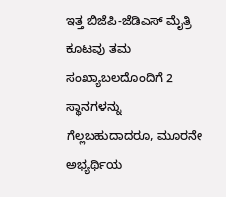ಇತ್ತ ಬಿಜೆಪಿ-ಜೆಡಿಎಸ್‌‍ ಮೈತ್ರಿ ಕೂಟವು ತಮ ಸಂಖ್ಯಾಬಲದೊಂದಿಗೆ 2 ಸ್ಥಾನಗಳನ್ನು ಗೆಲ್ಲಬಹುದಾದರೂ, ಮೂರನೇ ಅಭ್ಯರ್ಥಿಯ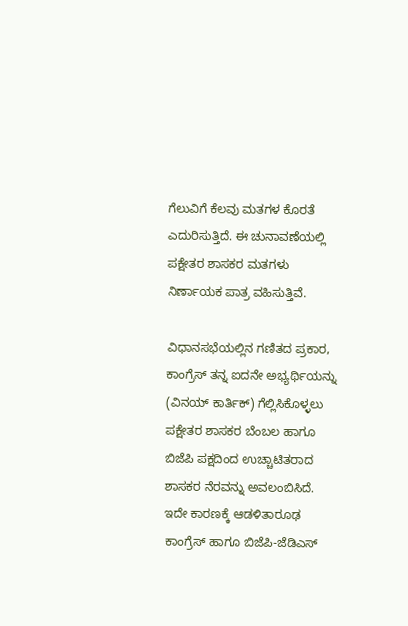ಗೆಲುವಿಗೆ ಕೆಲವು ಮತಗಳ ಕೊರತೆ ಎದುರಿಸುತ್ತಿದೆ. ಈ ಚುನಾವಣೆಯಲ್ಲಿ ಪಕ್ಷೇತರ ಶಾಸಕರ ಮತಗಳು ನಿರ್ಣಾಯಕ ಪಾತ್ರ ವಹಿಸುತ್ತಿವೆ.

ವಿಧಾನಸಭೆಯಲ್ಲಿನ ಗಣಿತದ ಪ್ರಕಾರ, ಕಾಂಗ್ರೆಸ್‌‍ ತನ್ನ ಐದನೇ ಅಭ್ಯರ್ಥಿಯನ್ನು (ವಿನಯ್‌ ಕಾರ್ತಿಕ್‌) ಗೆಲ್ಲಿಸಿಕೊಳ್ಳಲು ಪಕ್ಷೇತರ ಶಾಸಕರ ಬೆಂಬಲ ಹಾಗೂ ಬಿಜೆಪಿ ಪಕ್ಷದಿಂದ ಉಚ್ಚಾಟಿತರಾದ ಶಾಸಕರ ನೆರವನ್ನು ಅವಲಂಬಿಸಿದೆ. ಇದೇ ಕಾರಣಕ್ಕೆ ಆಡಳಿತಾರೂಢ ಕಾಂಗ್ರೆಸ್‌‍ ಹಾಗೂ ಬಿಜೆಪಿ-ಜೆಡಿಎಸ್‌‍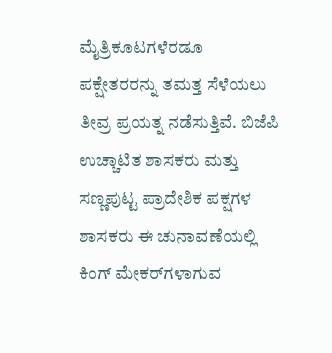ಮೈತ್ರಿಕೂಟಗಳೆರಡೂ ಪಕ್ಷೇತರರನ್ನು ತಮತ್ತ ಸೆಳೆಯಲು ತೀವ್ರ ಪ್ರಯತ್ನ ನಡೆಸುತ್ತಿವೆ. ಬಿಜೆಪಿ ಉಚ್ಚಾಟಿತ ಶಾಸಕರು ಮತ್ತು ಸಣ್ಣಪುಟ್ಟ ಪ್ರಾದೇಶಿಕ ಪಕ್ಷಗಳ ಶಾಸಕರು ಈ ಚುನಾವಣೆಯಲ್ಲಿ ಕಿಂಗ್‌ ಮೇಕರ್‌ಗಳಾಗುವ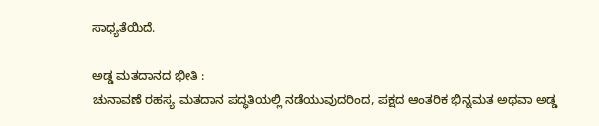ಸಾಧ್ಯತೆಯಿದೆ.

ಅಡ್ಡ ಮತದಾನದ ಭೀತಿ :
ಚುನಾವಣೆ ರಹಸ್ಯ ಮತದಾನ ಪದ್ಧತಿಯಲ್ಲಿ ನಡೆಯುವುದರಿಂದ, ಪಕ್ಷದ ಆಂತರಿಕ ಭಿನ್ನಮತ ಅಥವಾ ಅಡ್ಡ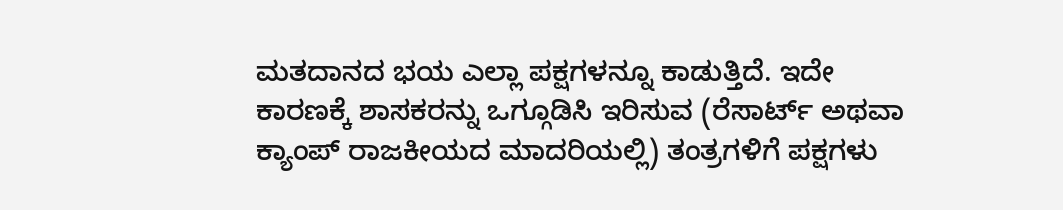ಮತದಾನದ ಭಯ ಎಲ್ಲಾ ಪಕ್ಷಗಳನ್ನೂ ಕಾಡುತ್ತಿದೆ. ಇದೇ ಕಾರಣಕ್ಕೆ ಶಾಸಕರನ್ನು ಒಗ್ಗೂಡಿಸಿ ಇರಿಸುವ (ರೆಸಾರ್ಟ್‌ ಅಥವಾ ಕ್ಯಾಂಪ್‌ ರಾಜಕೀಯದ ಮಾದರಿಯಲ್ಲಿ) ತಂತ್ರಗಳಿಗೆ ಪಕ್ಷಗಳು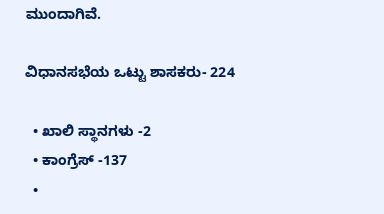ಮುಂದಾಗಿವೆ.

ವಿಧಾನಸಭೆಯ ಒಟ್ಟು ಶಾಸಕರು- 224

  • ಖಾಲಿ ಸ್ಥಾನಗಳು -2
  • ಕಾಂಗ್ರೆಸ್‌‍ -137
  •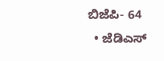ಬಿಜೆಪಿ- 64
  • ಜೆಡಿಎಸ್‌‍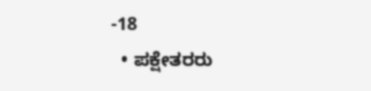-18
  • ಪಕ್ಷೇತರರು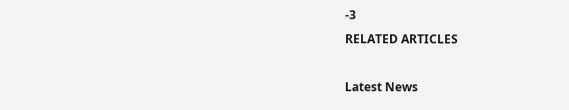-3
RELATED ARTICLES

Latest News